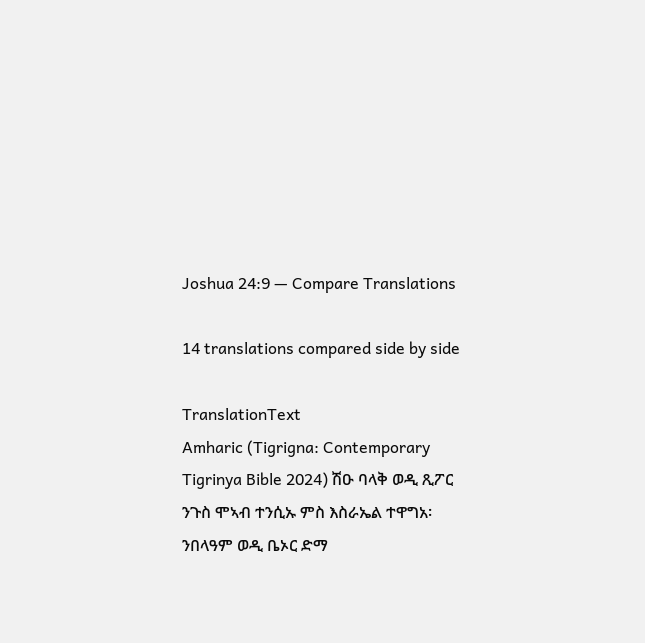Joshua 24:9 — Compare Translations

14 translations compared side by side

TranslationText
Amharic (Tigrigna: Contemporary Tigrinya Bible 2024) ሽዑ ባላቅ ወዲ ጺፖር ንጉስ ሞኣብ ተንሲኡ ምስ እስራኤል ተዋግአ፡ ንበላዓም ወዲ ቤኦር ድማ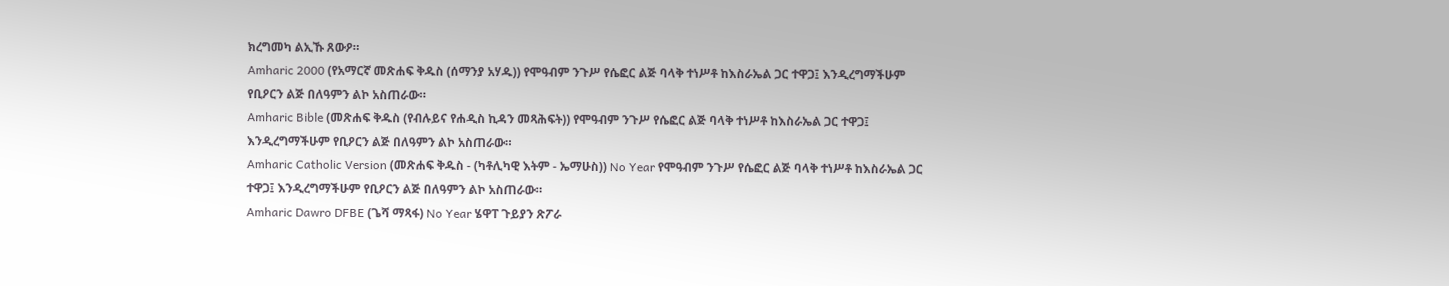ክረግመካ ልኢኹ ጸውዖ።
Amharic 2000 (የአማርኛ መጽሐፍ ቅዱስ (ሰማንያ አሃዱ)) የሞዓብም ንጉሥ የሴፎር ልጅ ባላቅ ተነሥቶ ከእስራኤል ጋር ተዋጋ፤ እንዲረግማችሁም የቢዖርን ልጅ በለዓምን ልኮ አስጠራው።
Amharic Bible (መጽሐፍ ቅዱስ (የብሉይና የሐዲስ ኪዳን መጻሕፍት)) የሞዓብም ንጉሥ የሴፎር ልጅ ባላቅ ተነሥቶ ከእስራኤል ጋር ተዋጋ፤ እንዲረግማችሁም የቢዖርን ልጅ በለዓምን ልኮ አስጠራው።
Amharic Catholic Version (መጽሐፍ ቅዱስ - (ካቶሊካዊ እትም - ኤማሁስ)) No Year የሞዓብም ንጉሥ የሴፎር ልጅ ባላቅ ተነሥቶ ከእስራኤል ጋር ተዋጋ፤ እንዲረግማችሁም የቢዖርን ልጅ በለዓምን ልኮ አስጠራው።
Amharic Dawro DFBE (ጌሻ ማጻፋ) No Year ሄዋፐ ጉይያን ጽፖራ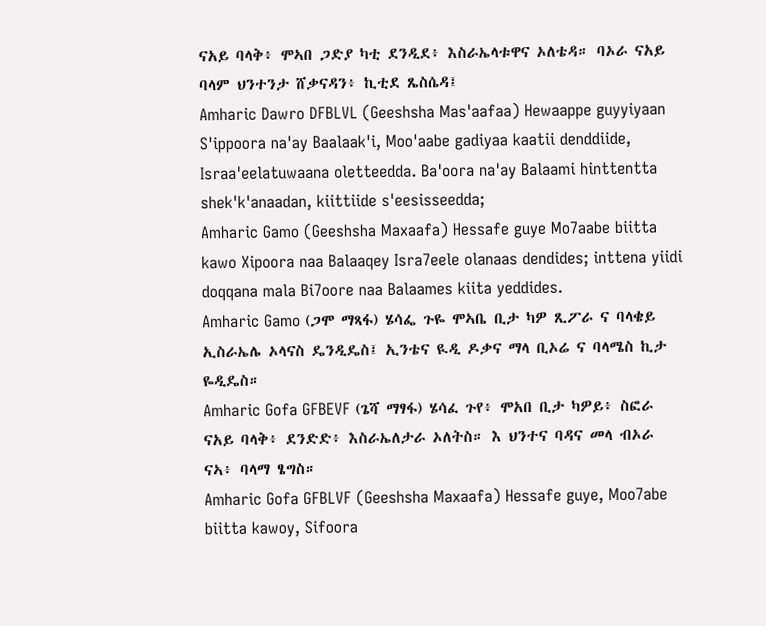ናአይ ባላቅ፥ ሞኣበ ጋድያ ካቲ ደንዲደ፥ እስራኤላቱዋና ኦለቴዳ። ባኦራ ናአይ ባላም ህንተንታ ሸቃናዳን፥ ኪቲደ ጼስሴዳ፤
Amharic Dawro DFBLVL (Geeshsha Mas'aafaa) Hewaappe guyyiyaan S'ippoora na'ay Baalaak'i, Moo'aabe gadiyaa kaatii denddiide, Israa'eelatuwaana oletteedda. Ba'oora na'ay Balaami hinttentta shek'k'anaadan, kiittiide s'eesisseedda;
Amharic Gamo (Geeshsha Maxaafa) Hessafe guye Mo7aabe biitta kawo Xipoora naa Balaaqey Isra7eele olanaas dendides; inttena yiidi doqqana mala Bi7oore naa Balaames kiita yeddides.
Amharic Gamo (ጋሞ ማጻፋ) ሄሳፌ ጉዬ ሞኣቤ ቢታ ካዎ ጺፖራ ና ባላቄይ ኢስራኤሌ ኦላናስ ዴንዲዴስ፤ ኢንቴና ዪዲ ዶቃና ማላ ቢኦሬ ና ባላሜስ ኪታ ዬዲዴስ።
Amharic Gofa GFBEVF (ጌሻ ማፃፋ) ሄሳፈ ጉየ፥ ሞአበ ቢታ ካዎይ፥ ስፎራ ናአይ ባላቅ፥ ደንድድ፥ እስራኤለታራ ኦለትስ። እ ህንተና ባዳና መላ ብኦራ ናኣ፥ ባላማ ፄግስ።
Amharic Gofa GFBLVF (Geeshsha Maxaafa) Hessafe guye, Moo7abe biitta kawoy, Sifoora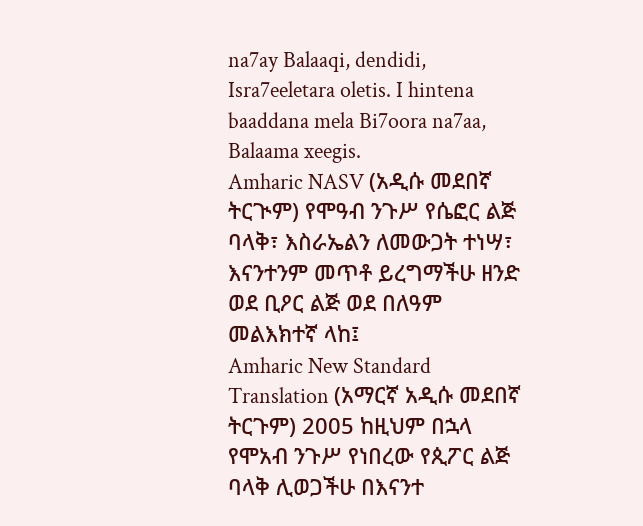na7ay Balaaqi, dendidi, Isra7eeletara oletis. I hintena baaddana mela Bi7oora na7aa, Balaama xeegis.
Amharic NASV (አዲሱ መደበኛ ትርጒም) የሞዓብ ንጉሥ የሴፎር ልጅ ባላቅ፣ እስራኤልን ለመውጋት ተነሣ፣ እናንተንም መጥቶ ይረግማችሁ ዘንድ ወደ ቢዖር ልጅ ወደ በለዓም መልእክተኛ ላከ፤
Amharic New Standard Translation (አማርኛ አዲሱ መደበኛ ትርጉም) 2005 ከዚህም በኋላ የሞአብ ንጉሥ የነበረው የጲፖር ልጅ ባላቅ ሊወጋችሁ በእናንተ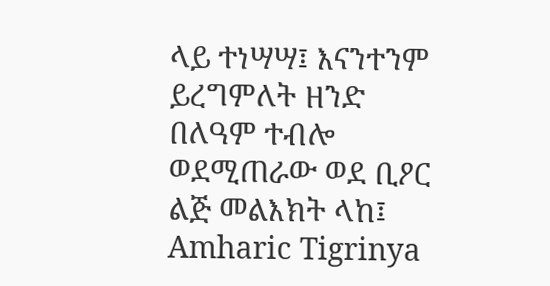ላይ ተነሣሣ፤ እናንተንም ይረግምለት ዘንድ በለዓም ተብሎ ወደሚጠራው ወደ ቢዖር ልጅ መልእክት ላከ፤
Amharic Tigrinya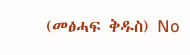(መፅሓፍ ቅዱስ) No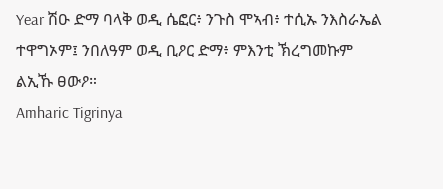Year ሽዑ ድማ ባላቅ ወዲ ሴፎር፥ ንጉስ ሞኣብ፥ ተሲኡ ንእስራኤል ተዋግኦም፤ ንበለዓም ወዲ ቢዖር ድማ፥ ምእንቲ ኽረግመኩም ልኢኹ ፀውዖ።
Amharic Tigrinya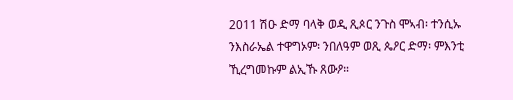2011 ሽዑ ድማ ባላቅ ወዲ ጺጶር ንጉስ ሞኣብ፡ ተንሲኡ ንእስራኤል ተዋግኦም፡ ንበለዓም ወጺ ጴዖር ድማ፡ ምእንቲ ኺረግመኩም ልኢኹ ጸውዖ።